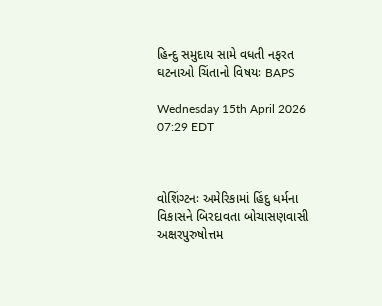હિન્દુ સમુદાય સામે વધતી નફરત ઘટનાઓ ચિંતાનો વિષયઃ BAPS

Wednesday 15th April 2026 07:29 EDT



વોશિંગ્ટનઃ અમેરિકામાં હિંદુ ધર્મના વિકાસને બિરદાવતા બોચાસણવાસી અક્ષરપુરુષોત્તમ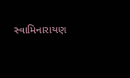સ્વામિનારાયણ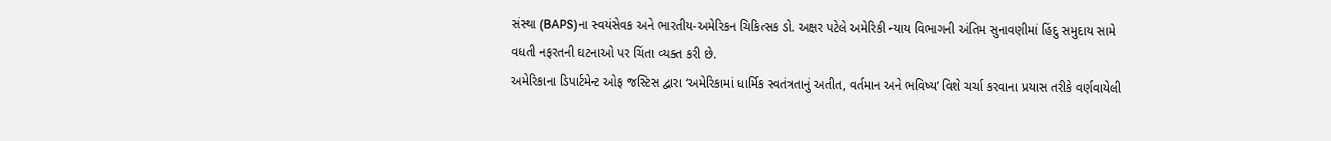સંસ્થા (BAPS)ના સ્વયંસેવક અને ભારતીય-અમેરિકન ચિકિત્સક ડો. અક્ષર પટેલે અમેરિકી ન્યાય વિભાગની અંતિમ સુનાવણીમાં હિંદુ સમુદાય સામે વધતી નફરતની ઘટનાઓ પર ચિંતા વ્યક્ત કરી છે.
અમેરિકાના ડિપાર્ટમેન્ટ ઓફ જસ્ટિસ દ્વારા ‘અમેરિકામાં ધાર્મિક સ્વતંત્રતાનું અતીત, વર્તમાન અને ભવિષ્ય’ વિશે ચર્ચા કરવાના પ્રયાસ તરીકે વર્ણવાયેલી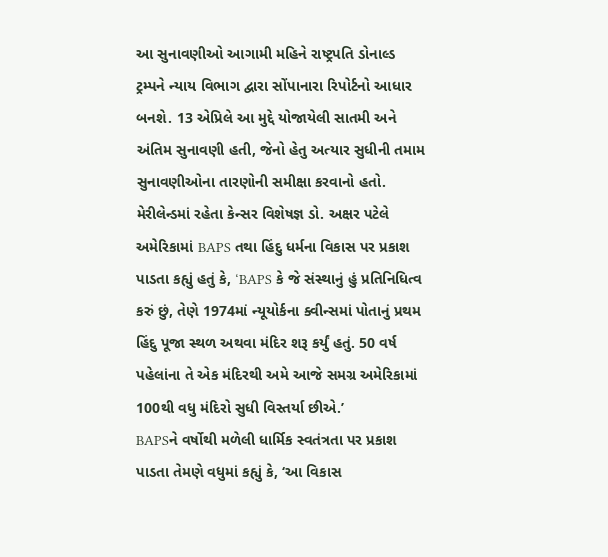આ સુનાવણીઓ આગામી મહિને રાષ્ટ્રપતિ ડોનાલ્ડ ટ્રમ્પને ન્યાય વિભાગ દ્વારા સોંપાનારા રિપોર્ટનો આધાર બનશે. 13 એપ્રિલે આ મુદ્દે યોજાયેલી સાતમી અને અંતિમ સુનાવણી હતી, જેનો હેતુ અત્યાર સુધીની તમામ સુનાવણીઓના તારણોની સમીક્ષા કરવાનો હતો.
મેરીલેન્ડમાં રહેતા કેન્સર વિશેષજ્ઞ ડો. અક્ષર પટેલે અમેરિકામાં BAPS તથા હિંદુ ધર્મના વિકાસ પર પ્રકાશ પાડતા કહ્યું હતું કે, ‘BAPS કે જે સંસ્થાનું હું પ્રતિનિધિત્વ કરું છું, તેણે 1974માં ન્યૂયોર્કના ક્વીન્સમાં પોતાનું પ્રથમ હિંદુ પૂજા સ્થળ અથવા મંદિર શરૂ કર્યું હતું. 50 વર્ષ પહેલાંના તે એક મંદિરથી અમે આજે સમગ્ર અમેરિકામાં 100થી વધુ મંદિરો સુધી વિસ્તર્યા છીએ.’
BAPSને વર્ષોથી મળેલી ધાર્મિક સ્વતંત્રતા પર પ્રકાશ પાડતા તેમણે વધુમાં કહ્યું કે, ‘આ વિકાસ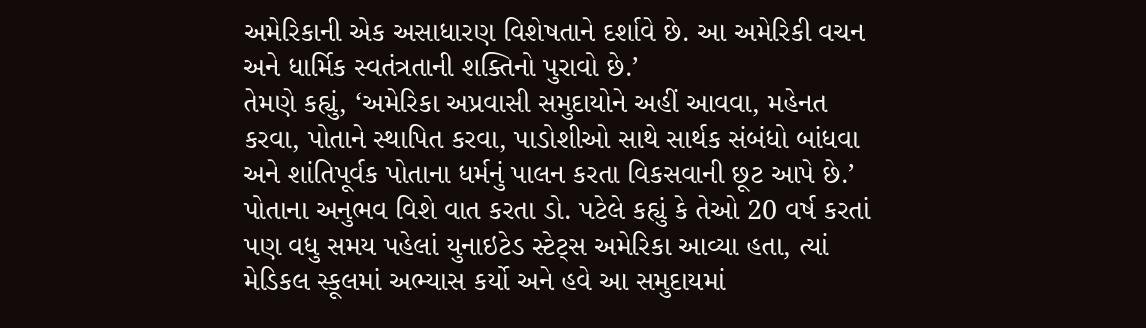અમેરિકાની એક અસાધારણ વિશેષતાને દર્શાવે છે. આ અમેરિકી વચન અને ધાર્મિક સ્વતંત્રતાની શક્તિનો પુરાવો છે.’
તેમણે કહ્યું, ‘અમેરિકા અપ્રવાસી સમુદાયોને અહીં આવવા, મહેનત કરવા, પોતાને સ્થાપિત કરવા, પાડોશીઓ સાથે સાર્થક સંબંધો બાંધવા અને શાંતિપૂર્વક પોતાના ધર્મનું પાલન કરતા વિકસવાની છૂટ આપે છે.’
પોતાના અનુભવ વિશે વાત કરતા ડો. પટેલે કહ્યું કે તેઓ 20 વર્ષ કરતાં પણ વધુ સમય પહેલાં યુનાઇટેડ સ્ટેટ્સ અમેરિકા આવ્યા હતા, ત્યાં મેડિકલ સ્કૂલમાં અભ્યાસ કર્યો અને હવે આ સમુદાયમાં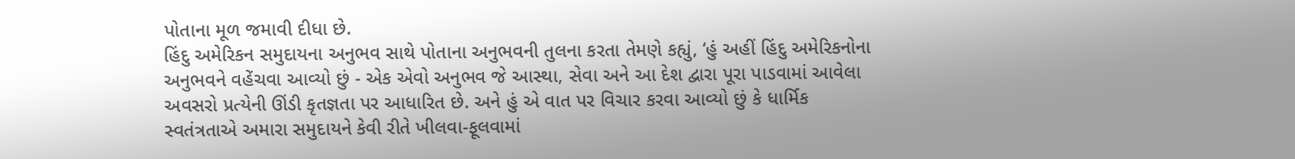પોતાના મૂળ જમાવી દીધા છે.
હિંદુ અમેરિકન સમુદાયના અનુભવ સાથે પોતાના અનુભવની તુલના કરતા તેમણે કહ્યું, ‘હું અહીં હિંદુ અમેરિકનોના અનુભવને વહેંચવા આવ્યો છું - એક એવો અનુભવ જે આસ્થા, સેવા અને આ દેશ દ્વારા પૂરા પાડવામાં આવેલા અવસરો પ્રત્યેની ઊંડી કૃતજ્ઞતા પર આધારિત છે. અને હું એ વાત પર વિચાર કરવા આવ્યો છું કે ધાર્મિક સ્વતંત્રતાએ અમારા સમુદાયને કેવી રીતે ખીલવા-ફૂલવામાં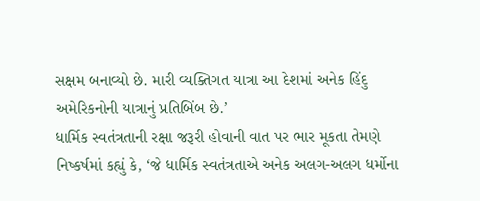સક્ષમ બનાવ્યો છે. મારી વ્યક્તિગત યાત્રા આ દેશમાં અનેક હિંદુ અમેરિકનોની યાત્રાનું પ્રતિબિંબ છે.’
ધાર્મિક સ્વતંત્રતાની રક્ષા જરૂરી હોવાની વાત પર ભાર મૂકતા તેમણે નિષ્કર્ષમાં કહ્યું કે, ‘જે ધાર્મિક સ્વતંત્રતાએ અનેક અલગ-અલગ ધર્મોના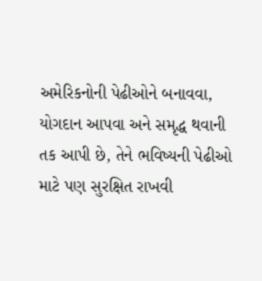અમેરિકનોની પેઢીઓને બનાવવા, યોગદાન આપવા અને સમૃદ્ધ થવાની તક આપી છે, તેને ભવિષ્યની પેઢીઓ માટે પણ સુરક્ષિત રાખવી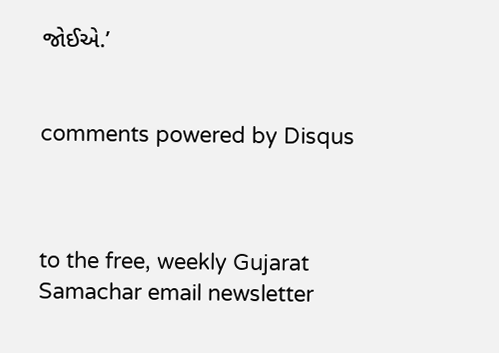જોઈએ.’


comments powered by Disqus



to the free, weekly Gujarat Samachar email newsletter